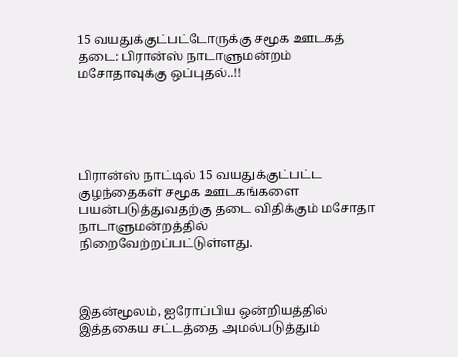15 வயதுக்குட்பட்டோருக்கு சமூக ஊடகத் தடை: பிரான்ஸ் நாடாளுமன்றம் மசோதாவுக்கு ஒப்புதல்..!!





பிரான்ஸ் நாட்டில் 15 வயதுக்குட்பட்ட குழந்தைகள் சமூக ஊடகங்களை பயன்படுத்துவதற்கு தடை விதிக்கும் மசோதா நாடாளுமன்றத்தில் நிறைவேற்றப்பட்டுள்ளது.



இதன்மூலம், ஐரோப்பிய ஒன்றியத்தில் இத்தகைய சட்டத்தை அமல்படுத்தும்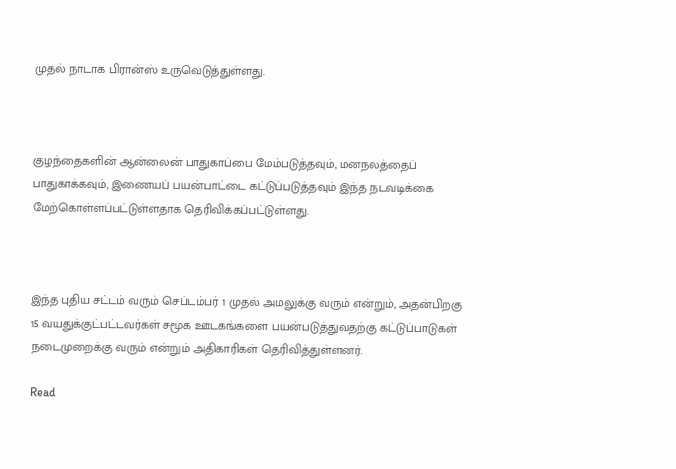முதல் நாடாக பிரான்ஸ் உருவெடுத்துள்ளது.



குழந்தைகளின் ஆன்லைன் பாதுகாப்பை மேம்படுத்தவும், மனநலத்தைப் பாதுகாக்கவும், இணையப் பயன்பாட்டை கட்டுப்படுத்தவும் இந்த நடவடிக்கை மேற்கொள்ளப்பட்டுள்ளதாக தெரிவிக்கப்பட்டுள்ளது.



இந்த புதிய சட்டம் வரும் செப்டம்பர் 1 முதல் அமலுக்கு வரும் என்றும், அதன்பிறகு 15 வயதுக்குட்பட்டவர்கள் சமூக ஊடகங்களை பயன்படுத்துவதற்கு கட்டுப்பாடுகள் நடைமுறைக்கு வரும் என்றும் அதிகாரிகள் தெரிவித்துள்ளனர்.

Read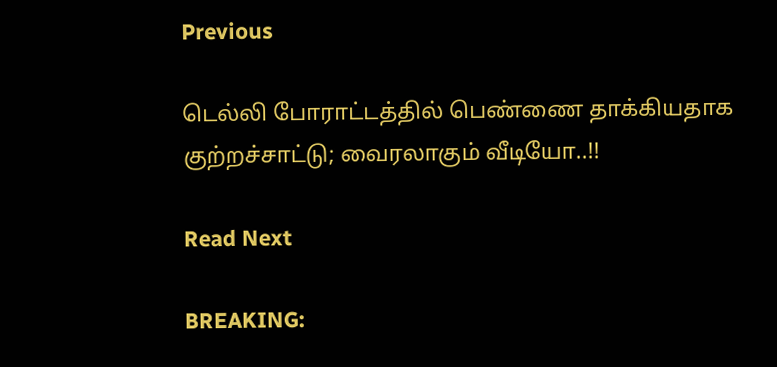Previous

டெல்லி போராட்டத்தில் பெண்ணை தாக்கியதாக குற்றச்சாட்டு; வைரலாகும் வீடியோ..!!

Read Next

BREAKING: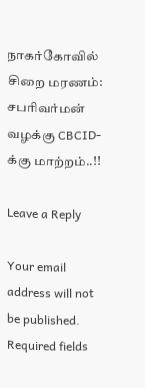நாகர்கோவில் சிறை மரணம்: சபரிவர்மன் வழக்கு CBCID-க்கு மாற்றம்..!!

Leave a Reply

Your email address will not be published. Required fields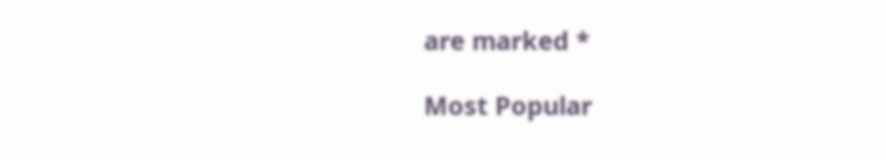are marked *

Most Popular